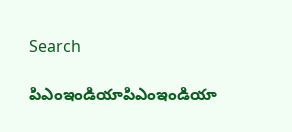Search

పిఎంఇండియాపిఎంఇండియా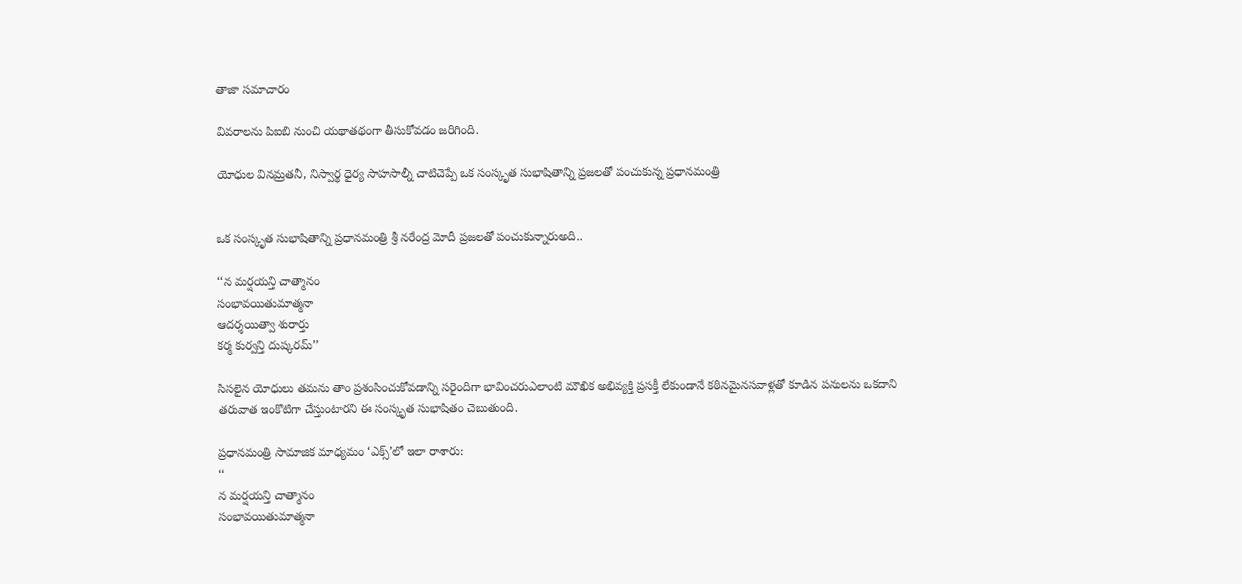తాజా స‌మాచారం

వివరాలను పిఐబి నుంచి యథాతథంగా తీసుకోవడం జరిగింది.

యోధుల వినమ్రతనీ, నిస్వార్థ ధైర్య సాహసాల్నీ చాటిచెప్పే ఒక సంస్కృత సుభాషితాన్ని ప్రజలతో పంచుకున్న ప్రధానమంత్రి


ఒక సంస్కృత సుభాషితాన్ని ప్రధానమంత్రి శ్రీ నరేంద్ర మోదీ ప్రజలతో పంచుకున్నారుఅది..

‘‘న మర్షయన్తి చాత్మానం
సంభావయితుమాత్మనా
ఆదర్శయిత్వా శురార్తు
కర్మ కుర్వన్తి దుష్కరమ్’’

సిసలైన యోధులు తమను తాం ప్రశంసించుకోవడాన్ని సరైందిగా భావించరుఎలాంటి మౌఖిక అభివ్యక్తి ప్రసక్తీ లేకుండానే కఠినమైనసవాళ్లతో కూడిన పనులను ఒకదాని తరువాత ఇంకొటిగా చేస్తుంటారని ఈ సంస్కృత సుభాషితం చెబుతుంది.

ప్రధానమంత్రి సామాజిక మాధ్యమం ‘ఎక్స్’లో ఇలా రాశారు:
‘‘
న మర్షయన్తి చాత్మానం
సంభావయితుమాత్మనా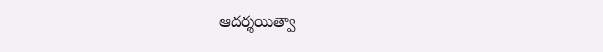ఆదర్శయిత్వా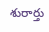శురార్తు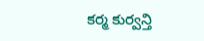కర్మ కుర్వన్తి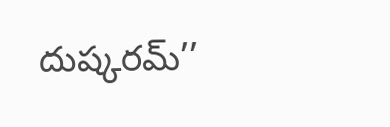దుష్కరమ్’’